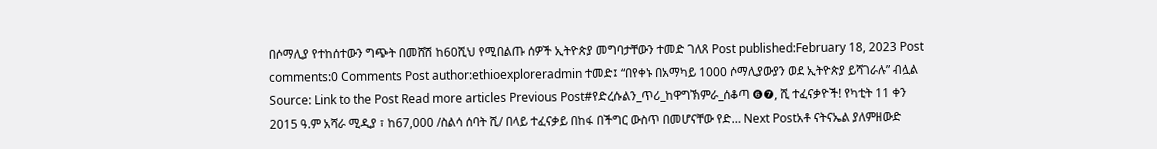በሶማሊያ የተከሰተውን ግጭት በመሸሽ ከ60ሺህ የሚበልጡ ሰዎች ኢትዮጵያ መግባታቸውን ተመድ ገለጸ Post published:February 18, 2023 Post comments:0 Comments Post author:ethioexploreradmin ተመድ፤ “በየቀኑ በአማካይ 1000 ሶማሊያውያን ወደ ኢትዮጵያ ይሻገራሉ” ብሏል Source: Link to the Post Read more articles Previous Post#የድረሱልን_ጥሪ_ከዋግኽምራ_ሰቆጣ ❻❼, ሺ ተፈናቃዮች! የካቲት 11 ቀን 2015 ዓ.ም አሻራ ሚዲያ ፣ ከ67,000 /ስልሳ ሰባት ሺ/ በላይ ተፈናቃይ በከፋ በችግር ውስጥ በመሆናቸው የድ… Next Postአቶ ናትናኤል ያለምዘውድ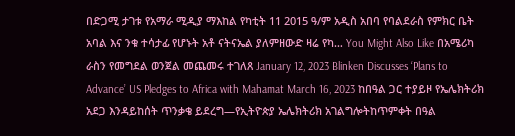በድጋሚ ታገቱ የአማራ ሚዲያ ማእከል የካቲት 11 2015 ዓ/ም አዲስ አበባ የባልደራስ የምክር ቤት አባል እና ንቁ ተሳታፊ የሆኑት አቶ ናትናኤል ያለምዘውድ ዛሬ የካ… You Might Also Like በአሜሪካ ራስን የመግደል ወንጀል መጨመሩ ተገለጸ January 12, 2023 Blinken Discusses ‘Plans to Advance’ US Pledges to Africa with Mahamat March 16, 2023 ከበዓል ጋር ተያይዞ የኤሌክትሪክ አደጋ እንዳይከሰት ጥንቃቄ ይደረግ—የኢትዮጵያ ኤሌክትሪክ አገልግሎትከጥምቀት በዓል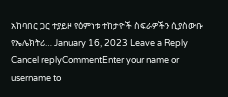አከባበር ጋር ተያይዞ የዕምነቱ ተከታዮች ስፍራዎችን ሲያስውቡ የኤሌክትሪ… January 16, 2023 Leave a Reply Cancel replyCommentEnter your name or username to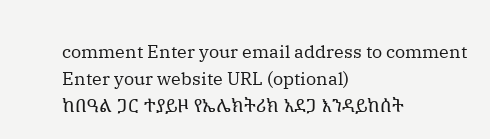comment Enter your email address to comment Enter your website URL (optional)
ከበዓል ጋር ተያይዞ የኤሌክትሪክ አደጋ እንዳይከሰት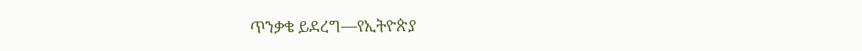ጥንቃቄ ይደረግ—የኢትዮጵያ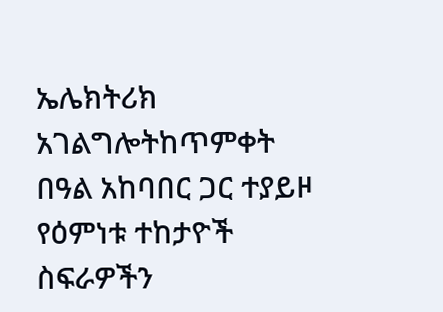ኤሌክትሪክ አገልግሎትከጥምቀት በዓል አከባበር ጋር ተያይዞ የዕምነቱ ተከታዮች ስፍራዎችን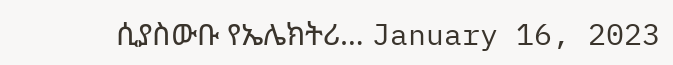ሲያስውቡ የኤሌክትሪ… January 16, 2023